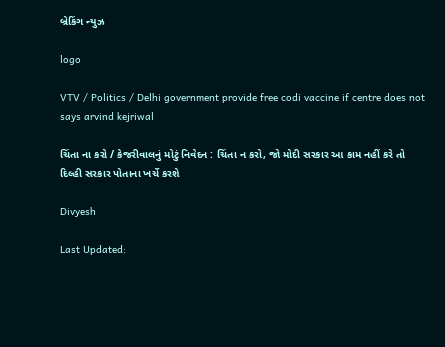બ્રેકિંગ ન્યુઝ

logo

VTV / Politics / Delhi government provide free codi vaccine if centre does not says arvind kejriwal

ચિંતા ના કરો / કેજરીવાલનું મોટું નિવેદન : ચિંતા ન કરો, જો મોદી સરકાર આ કામ નહીં કરે તો દિલ્હી સરકાર પોતાના ખર્ચે કરશે

Divyesh

Last Updated: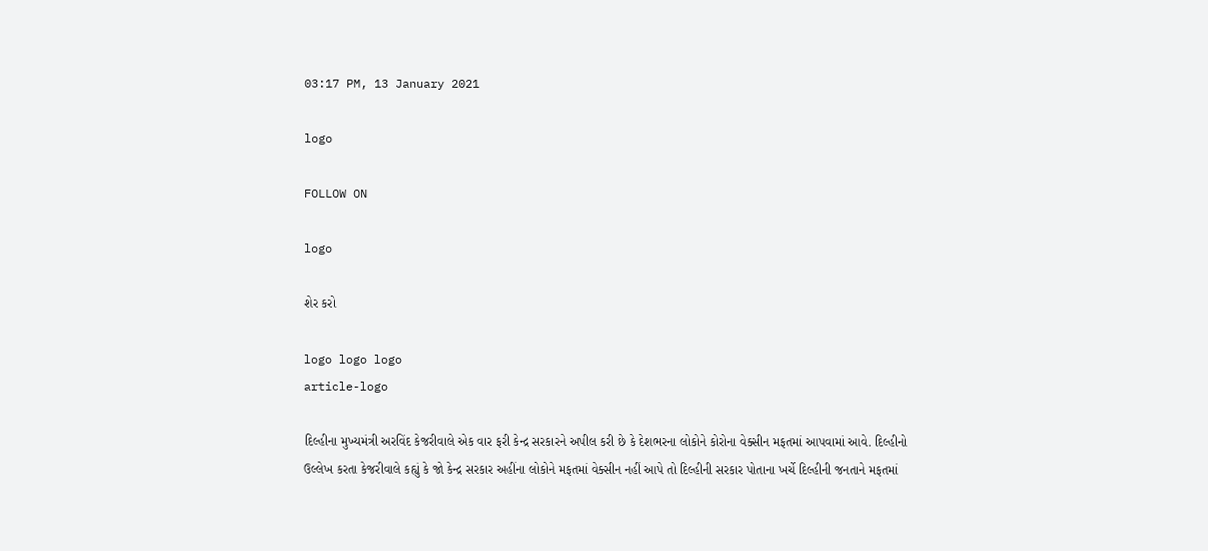03:17 PM, 13 January 2021

logo

FOLLOW ON

logo

શેર કરો

logo logo logo
article-logo

દિલ્હીના મુખ્યમંત્રી અરવિંદ કેજરીવાલે એક વાર ફરી કેન્દ્ર સરકારને અપીલ કરી છે કે દેશભરના લોકોને કોરોના વેક્સીન મફતમાં આપવામાં આવે. દિલ્હીનો ઉલ્લેખ કરતા કેજરીવાલે કહ્યું કે જો કેન્દ્ર સરકાર અહીંના લોકોને મફતમાં વેક્સીન નહીં આપે તો દિલ્હીની સરકાર પોતાના ખર્ચે દિલ્હીની જનતાને મફતમાં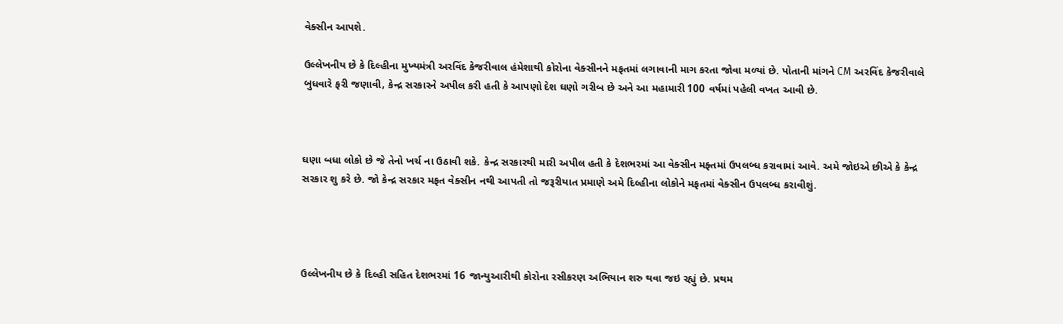વેક્સીન આપશે.

ઉલ્લેખનીય છે કે દિલ્હીના મુખ્યમંત્રી અરવિંદ કેજરીવાલ હંમેશાથી કોરોના વેક્સીનને મફતમાં લગાવાની માગ કરતા જોવા મળ્યાં છે. પોતાની માંગને CM અરવિંદ કેજરીવાલે બુધવારે ફરી જણાવી, કેન્દ્ર સરકારને અપીલ કરી હતી કે આપણો દેશ ઘણો ગરીબ છે અને આ મહામારી 100 વર્ષમાં પહેલી વખત આવી છે.



ઘણા બધા લોકો છે જે તેનો ખર્ચ ના ઉઠાવી શકે. કેન્દ્ર સરકારથી મારી અપીલ હતી કે દેશભરમાં આ વેક્સીન મફ્તમાં ઉપલબ્ધ કરાવામાં આવે. અમે જોઇએ છીએ કે કેન્દ્ર સરકાર શુ કરે છે. જો કેન્દ્ર સરકાર મફત વેક્સીન નથી આપતી તો જરૂરીયાત પ્રમાણે અમે દિલ્હીના લોકોને મફતમાં વેક્સીન ઉપલબ્ધ કરાવીશું.




ઉલ્લેખનીય છે કે દિલ્હી સહિત દેશભરમાં 16 જાન્યુઆરીથી કોરોના રસીકરણ અભિયાન શરુ થવા જઇ રહ્યું છે. પ્રથમ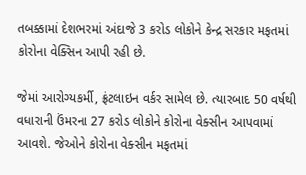તબક્કામાં દેશભરમાં અંદાજે 3 કરોડ લોકોને કેન્દ્ર સરકાર મફતમાં કોરોના વેક્સિન આપી રહી છે.

જેમાં આરોગ્યકર્મી, ફ્રંટલાઇન વર્કર સામેલ છે. ત્યારબાદ 50 વર્ષથી વધારાની ઉંમરના 27 કરોડ લોકોને કોરોના વેક્સીન આપવામાં આવશે. જેઓને કોરોના વેક્સીન મફતમાં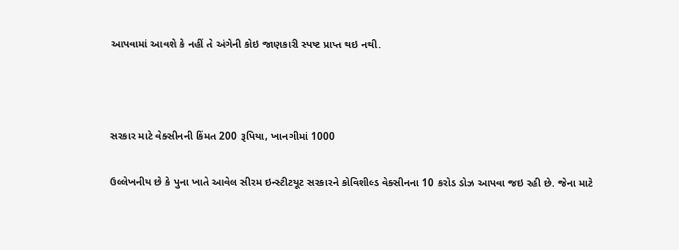આપવામાં આવશે કે નહીં તે અંગેની કોઇ જાણકારી સ્પષ્ટ પ્રાપ્ત થઇ નથી.



સરકાર માટે વેક્સીનની કિંમત 200 રૂપિયા, ખાનગીમાં 1000

ઉલ્લેખનીય છે કે પુના ખાતે આવેલ સીરમ ઇન્સ્ટીટયૂટ સરકારને કોવિશીલ્ડ વેક્સીનના 10 કરોડ ડોઝ આપવા જઇ રહી છે. જેના માટે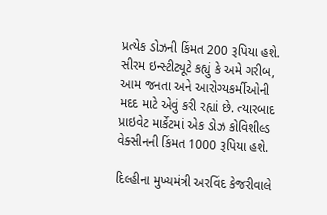પ્રત્યેક ડોઝની કિંમત 200 રૂપિયા હશે. સીરમ ઇન્સ્ટીટ્યૂટે કહ્યું કે અમે ગરીબ, આમ જનતા અને આરોગ્યકર્મીઓની મદદ માટે એવું કરી રહ્યાં છે. ત્યારબાદ પ્રાઇવેટ માર્કેટમાં એક ડોઝ કોવિશીલ્ડ વેક્સીનની કિંમત 1000 રૂપિયા હશે.

દિલ્હીના મુખ્યમંત્રી અરવિંદ કેજરીવાલે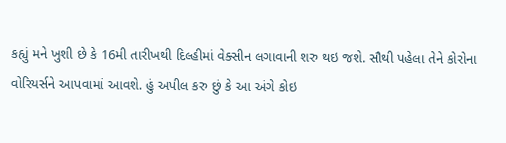કહ્યું મને ખુશી છે કે 16મી તારીખથી દિલ્હીમાં વેક્સીન લગાવાની શરુ થઇ જશે. સૌથી પહેલા તેને કોરોના વોરિયર્સને આપવામાં આવશે. હું અપીલ કરુ છું કે આ અંગે કોઇ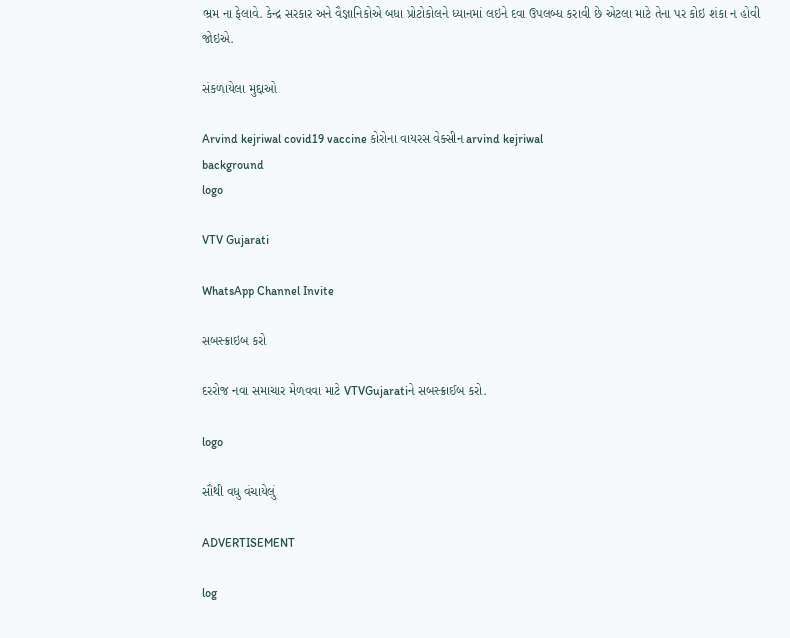ભ્રમ ના ફેલાવે. કેન્દ્ર સરકાર અને વૈજ્ઞાનિકોએ બધા પ્રોટોકોલને ધ્યાનમાં લઇને દવા ઉપલબ્ધ કરાવી છે એટલા માટે તેના પર કોઇ શંકા ન હોવી જોઇએ.

સંકળાયેલા મુદ્દાઓ

Arvind kejriwal covid19 vaccine કોરોના વાયરસ વેક્સીન arvind kejriwal
background
logo

VTV Gujarati

WhatsApp Channel Invite

સબસ્ક્રાઇબ કરો

દરરોજ નવા સમાચાર મેળવવા માટે VTVGujaratiને સબસ્ક્રાઈબ કરો.

logo

સૌથી વધુ વંચાયેલું

ADVERTISEMENT

log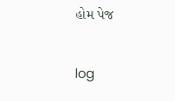હોમ પેજ

log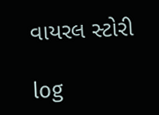વાયરલ સ્ટોરી

log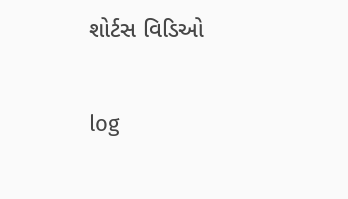શોર્ટસ વિડિઓ

log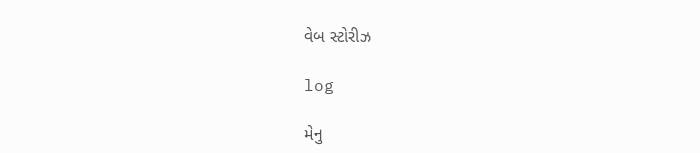વેબ સ્ટોરીઝ

log

મેનુ